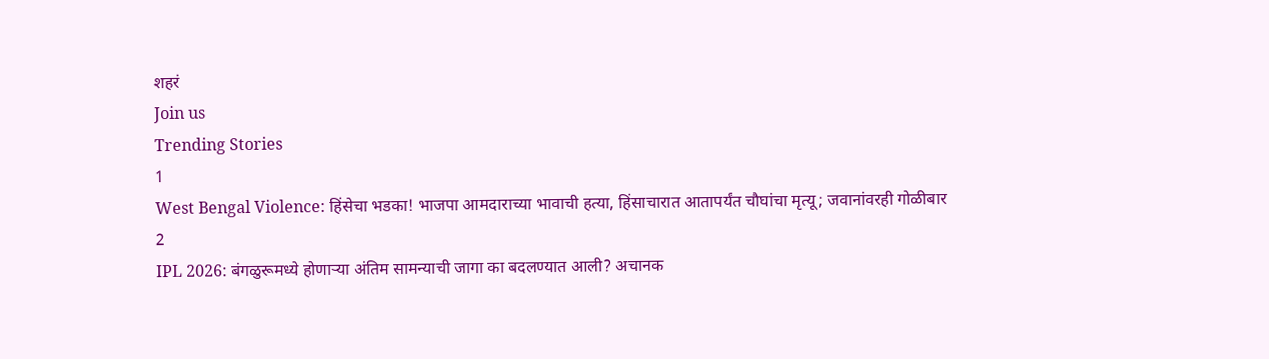शहरं
Join us
Trending Stories
1
West Bengal Violence: हिंसेचा भडका! भाजपा आमदाराच्या भावाची हत्या, हिंसाचारात आतापर्यंत चौघांचा मृत्यू; जवानांवरही गोळीबार
2
IPL 2026: बंगळुरूमध्ये होणाऱ्या अंतिम सामन्याची जागा का बदलण्यात आली? अचानक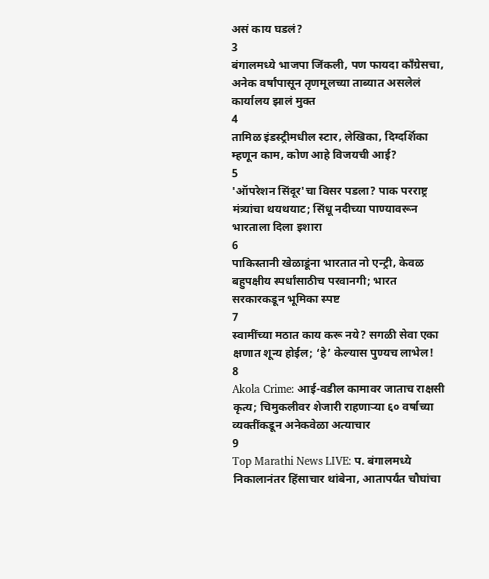असं काय घडलं?
3
बंगालमध्ये भाजपा जिंकली, पण फायदा काँग्रेसचा, अनेक वर्षांपासून तृणमूलच्या ताब्यात असलेलं कार्यालय झालं मुक्त
4
तामिळ इंडस्ट्रीमधील स्टार, लेखिका, दिग्दर्शिका म्हणून काम, कोण आहे विजयची आई?
5
'ऑपरेशन सिंदूर'चा विसर पडला? पाक परराष्ट्र मंत्र्यांचा थयथयाट; सिंधू नदीच्या पाण्यावरून भारताला दिला इशारा
6
पाकिस्तानी खेळाडूंना भारतात नो एन्ट्री, केवळ बहुपक्षीय स्पर्धांसाठीच परवानगी; भारत सरकारकडून भूमिका स्पष्ट
7
स्वामींच्या मठात काय करू नये? सगळी सेवा एका क्षणात शून्य होईल; ‘हे’ केल्यास पुण्यच लाभेल!
8
Akola Crime: आई-वडील कामावर जाताच राक्षसी कृत्य; चिमुकलीवर शेजारी राहणाऱ्या ६० वर्षाच्या व्यक्तींकडून अनेकवेळा अत्याचार
9
Top Marathi News LIVE: प. बंगालमध्ये निकालानंतर हिंसाचार थांबेना, आतापर्यंत चौघांचा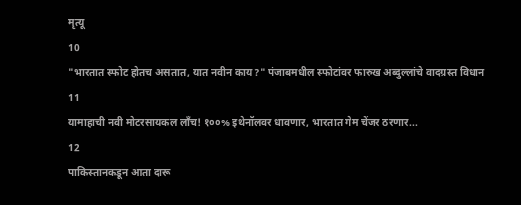मृत्यू
10
"भारतात स्फोट होतच असतात, यात नवीन काय?" पंजाबमधील स्फोटांवर फारुख अब्दुल्लांचे वादग्रस्त विधान
11
यामाहाची नवी मोटरसायकल लाँच! १००% इथेनॉलवर धावणार, भारतात गेम चेंजर ठरणार...
12
पाकिस्तानकडून आता दारू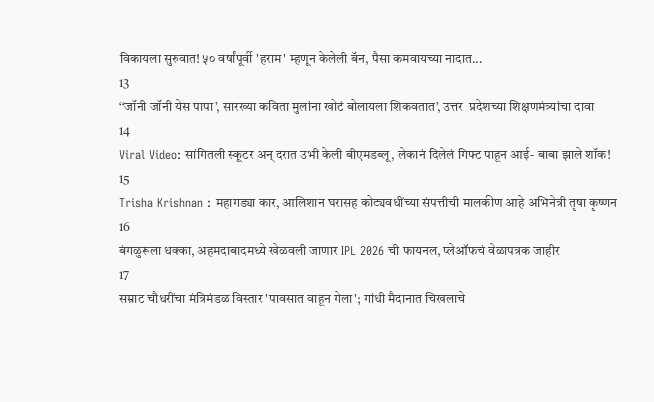विकायला सुरुवात! ५० वर्षांपूर्वी 'हराम' म्हणून केलेली बॅन, पैसा कमवायच्या नादात...
13
‘‘जॉनी जॉनी येस पापा’, सारख्या कविता मुलांना खोटं बोलायला शिकवतात’, उत्तर  प्रदेशच्या शिक्षणमंत्र्यांचा दावा
14
Viral Video: सांगितली स्कूटर अन् दरात उभी केली बीएमडब्लू, लेकानं दिलेलं गिफ्ट पाहून आई- बाबा झाले शॉक!
15
Trisha Krishnan : महागड्या कार, आलिशान घरासह कोट्यवधींच्या संपत्तीची मालकीण आहे अभिनेत्री तृषा कृष्णन
16
बंगळुरूला धक्का, अहमदाबादमध्ये खेळवली जाणार IPL 2026 ची फायनल, प्लेऑफचं वेळापत्रक जाहीर
17
सम्राट चौधरींचा मंत्रिमंडळ विस्तार 'पावसात वाहून गेला'; गांधी मैदानात चिखलाचे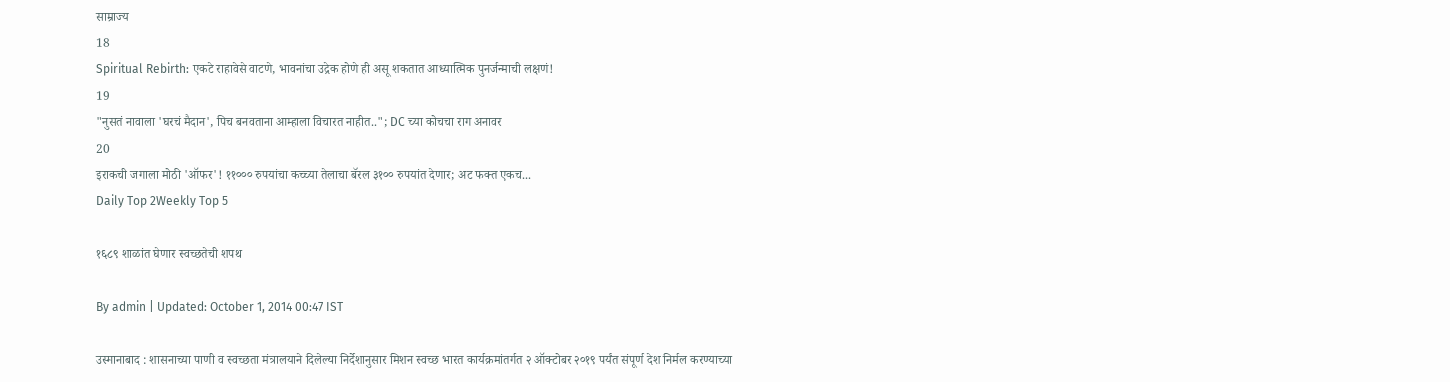साम्राज्य
18
Spiritual Rebirth: एकटे राहावेसे वाटणे, भावनांचा उद्रेक होणे ही असू शकतात आध्यात्मिक पुनर्जन्माची लक्षणं!
19
"नुसतं नावाला 'घरचं मैदान', पिच बनवताना आम्हाला विचारत नाहीत.."; DC च्या कोचचा राग अनावर
20
इराकची जगाला मोठी 'ऑफर'! ११००० रुपयांचा कच्च्या तेलाचा बॅरल ३१०० रुपयांत देणार; अट फक्त एकच...
Daily Top 2Weekly Top 5

१६८९ शाळांत घेणार स्वच्छतेची शपथ

By admin | Updated: October 1, 2014 00:47 IST

उस्मानाबाद : शासनाच्या पाणी व स्वच्छता मंत्रालयाने दिलेल्या निर्देशानुसार मिशन स्वच्छ भारत कार्यक्रमांतर्गत २ ऑक्टोबर २०१९ पर्यंत संपूर्ण देश निर्मल करण्याच्या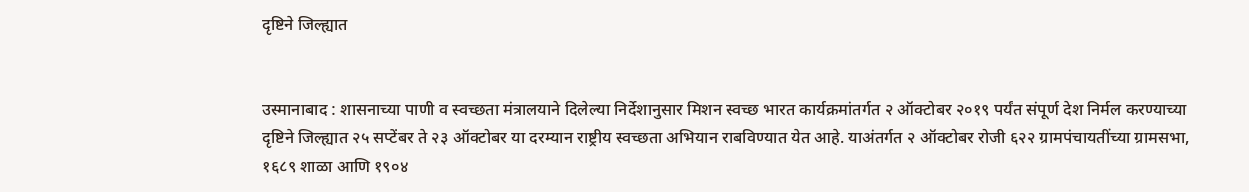दृष्टिने जिल्ह्यात


उस्मानाबाद : शासनाच्या पाणी व स्वच्छता मंत्रालयाने दिलेल्या निर्देशानुसार मिशन स्वच्छ भारत कार्यक्रमांतर्गत २ ऑक्टोबर २०१९ पर्यंत संपूर्ण देश निर्मल करण्याच्या दृष्टिने जिल्ह्यात २५ सप्टेंबर ते २३ ऑक्टोबर या दरम्यान राष्ट्रीय स्वच्छता अभियान राबविण्यात येत आहे. याअंतर्गत २ ऑक्टोबर रोजी ६२२ ग्रामपंचायतींच्या ग्रामसभा, १६८९ शाळा आणि १९०४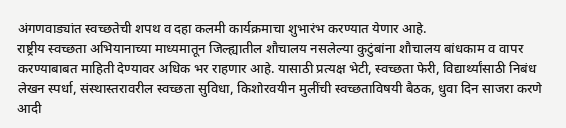अंगणवाड्यांत स्वच्छतेची शपथ व दहा कलमी कार्यक्रमाचा शुभारंभ करण्यात येणार आहे.
राष्ट्रीय स्वच्छता अभियानाच्या माध्यमातून जिल्ह्यातील शौचालय नसलेल्या कुटुंबांना शौचालय बांधकाम व वापर करण्याबाबत माहिती देण्यावर अधिक भर राहणार आहे. यासाठी प्रत्यक्ष भेटी, स्वच्छता फेरी, विद्यार्थ्यांसाठी निबंध लेखन स्पर्धा, संस्थास्तरावरील स्वच्छता सुविधा, किशोरवयीन मुलींची स्वच्छताविषयी बैठक, धुवा दिन साजरा करणे आदी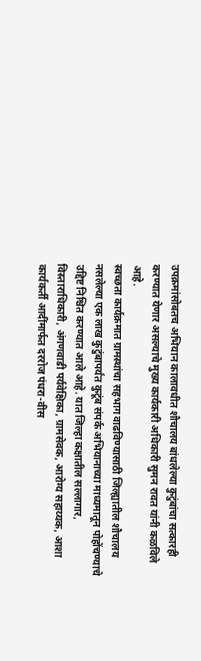उपक्रमांसोबतच अभियान कालावधीत शौचालय बांधलेल्या कुटुंबांचा सत्कारही करण्यात येणार असल्याचे मुख्य कार्यकारी अधिकारी सुमन रावत यांनी कळविले आहे.
स्वच्छता कार्यक्रमात ग्रामस्थांचा सहभाग वाढविण्यासाठी जिल्ह्यातील शौचालय नसलेल्या एक लाख कुटुंबापर्यंत कुटूंब संपर्क अभियानाच्या माध्यमातून पोहोंचण्याचे उद्दिष्ट निश्चित करण्यात आले आहे. यात जिल्हा कक्षातील सल्लागार, विस्ताराधिकारी, अंगणवाडी पर्यवेक्षिका, ग्रामसेवक, आरोग्य सहाय्यक, आशा कार्यकर्ती आदींमार्फत दररोज पंधरा-वीस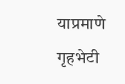याप्रमाणे गृहभेटी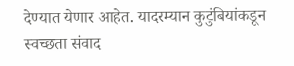देण्यात येणार आहेत. यादरम्यान कुटुंबियांकडून स्वच्छता संवाद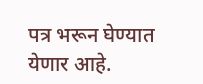पत्र भरून घेण्यात येणार आहे.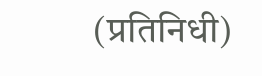(प्रतिनिधी)